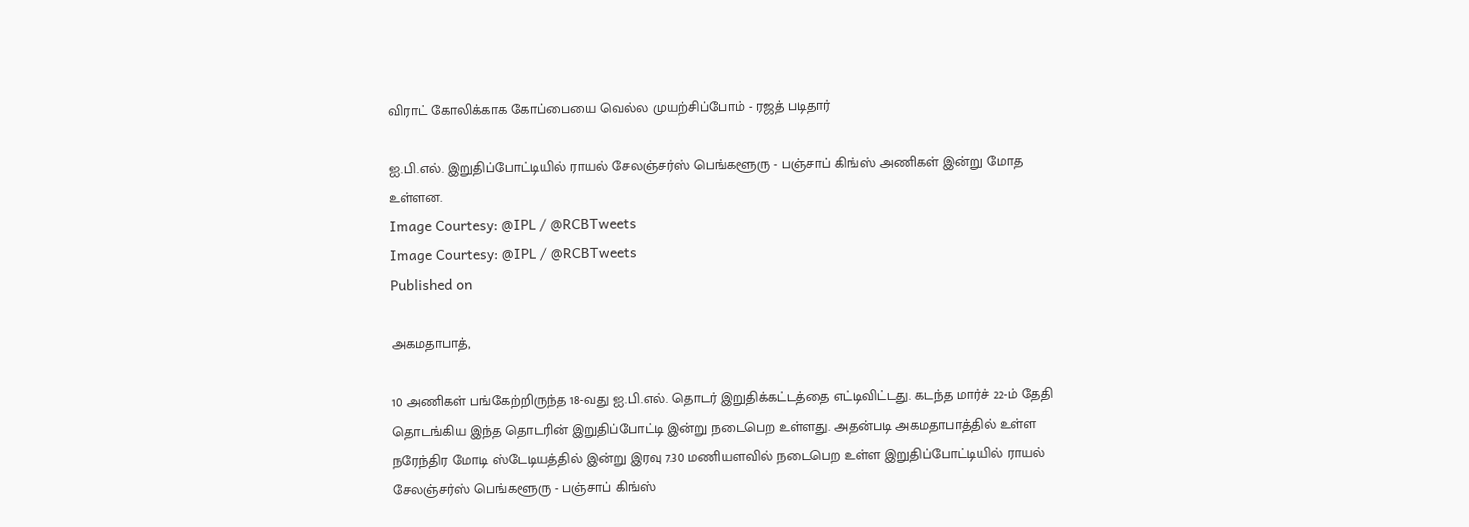விராட் கோலிக்காக கோப்பையை வெல்ல முயற்சிப்போம் - ரஜத் படிதார்

ஐ.பி.எல். இறுதிப்போட்டியில் ராயல் சேலஞ்சர்ஸ் பெங்களூரு - பஞ்சாப் கிங்ஸ் அணிகள் இன்று மோத உள்ளன.
Image Courtesy: @IPL / @RCBTweets
Image Courtesy: @IPL / @RCBTweets
Published on

அகமதாபாத்,

10 அணிகள் பங்கேற்றிருந்த 18-வது ஐ.பி.எல். தொடர் இறுதிக்கட்டத்தை எட்டிவிட்டது. கடந்த மார்ச் 22-ம் தேதி தொடங்கிய இந்த தொடரின் இறுதிப்போட்டி இன்று நடைபெற உள்ளது. அதன்படி அகமதாபாத்தில் உள்ள நரேந்திர மோடி ஸ்டேடியத்தில் இன்று இரவு 7.30 மணியளவில் நடைபெற உள்ள இறுதிப்போட்டியில் ராயல் சேலஞ்சர்ஸ் பெங்களூரு - பஞ்சாப் கிங்ஸ்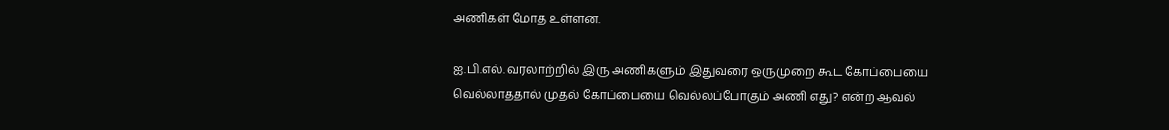அணிகள் மோத உள்ளன.

ஐ.பி.எல். வரலாற்றில் இரு அணிகளும் இதுவரை ஒருமுறை கூட கோப்பையை வெல்லாததால் முதல் கோப்பையை வெல்லப்போகும் அணி எது? என்ற ஆவல்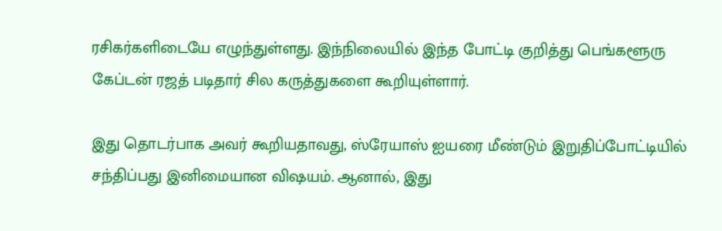ரசிகர்களிடையே எழுந்துள்ளது. இந்நிலையில் இந்த போட்டி குறித்து பெங்களூரு கேப்டன் ரஜத் படிதார் சில கருத்துகளை கூறியுள்ளார்.

இது தொடர்பாக அவர் கூறியதாவது, ஸ்ரேயாஸ் ஐயரை மீண்டும் இறுதிப்போட்டியில் சந்திப்பது இனிமையான விஷயம். ஆனால், இது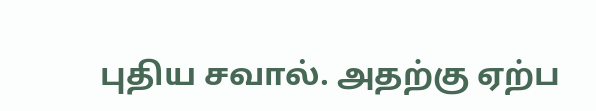புதிய சவால். அதற்கு ஏற்ப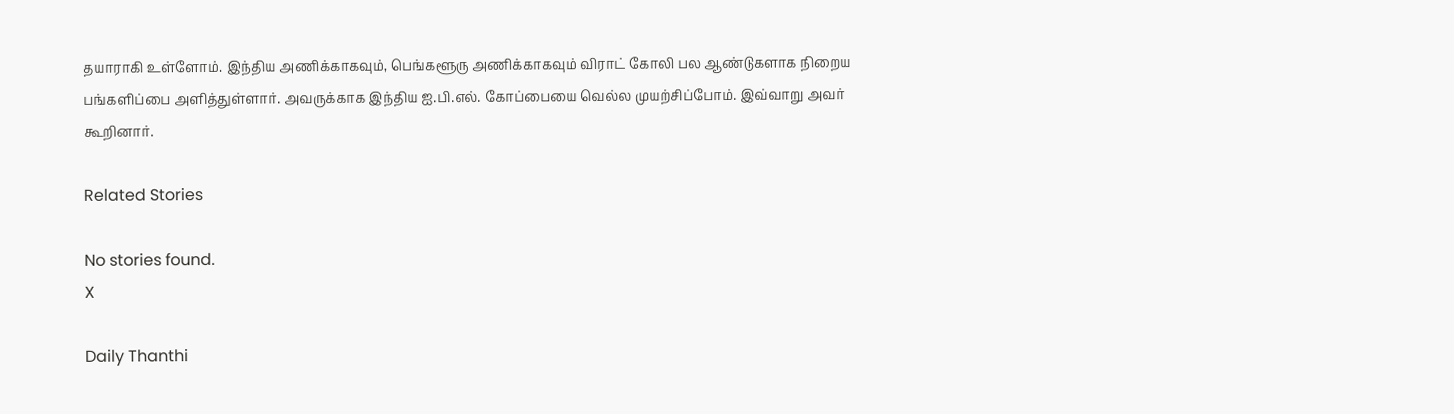தயாராகி உள்ளோம். இந்திய அணிக்காகவும், பெங்களூரு அணிக்காகவும் விராட் கோலி பல ஆண்டுகளாக நிறைய பங்களிப்பை அளித்துள்ளார். அவருக்காக இந்திய ஐ.பி.எல். கோப்பையை வெல்ல முயற்சிப்போம். இவ்வாறு அவர் கூறினார்.

Related Stories

No stories found.
X

Daily Thanthi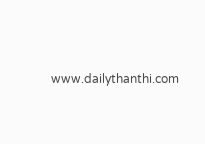www.dailythanthi.com